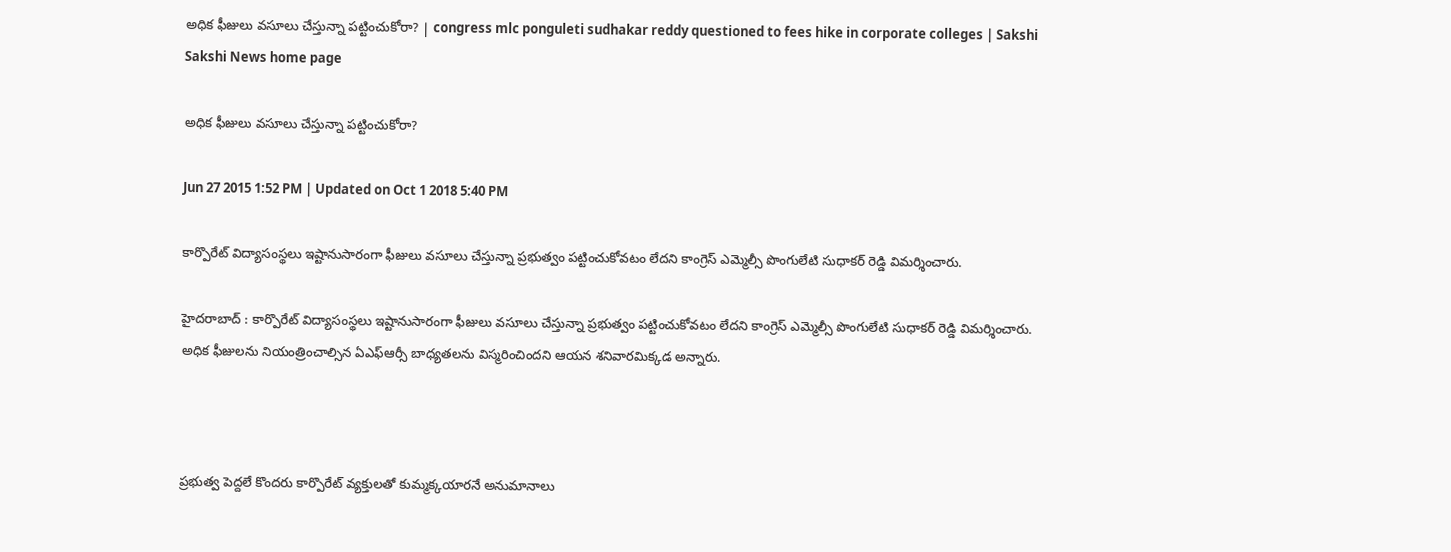అధిక ఫీజులు వసూలు చేస్తున్నా పట్టించుకోరా? | congress mlc ponguleti sudhakar reddy questioned to fees hike in corporate colleges | Sakshi
Sakshi News home page

అధిక ఫీజులు వసూలు చేస్తున్నా పట్టించుకోరా?

Jun 27 2015 1:52 PM | Updated on Oct 1 2018 5:40 PM

కార్పొరేట్ విద్యాసంస్థలు ఇష్టానుసారంగా ఫీజులు వసూలు చేస్తున్నా ప్రభుత్వం పట్టించుకోవటం లేదని కాంగ్రెస్ ఎమ్మెల్సీ పొంగులేటి సుధాకర్ రెడ్డి విమర్శించారు.

హైదరాబాద్ : కార్పొరేట్ విద్యాసంస్థలు ఇష్టానుసారంగా ఫీజులు వసూలు చేస్తున్నా ప్రభుత్వం పట్టించుకోవటం లేదని కాంగ్రెస్ ఎమ్మెల్సీ పొంగులేటి సుధాకర్ రెడ్డి విమర్శించారు. అధిక ఫీజులను నియంత్రించాల్సిన ఏఎఫ్ఆర్సీ బాధ్యతలను విస్మరించిందని ఆయన శనివారమిక్కడ అన్నారు.



ప్రభుత్వ పెద్దలే కొందరు కార్పొరేట్ వ్యక్తులతో కుమ్మక్కయారనే అనుమానాలు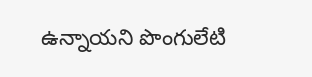ఉన్నాయని పొంగులేటి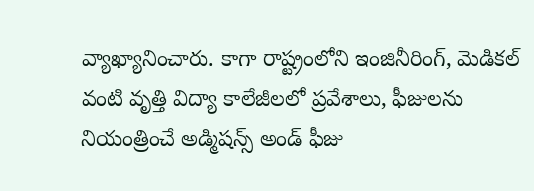వ్యాఖ్యానించారు. కాగా రాష్ట్రంలోని ఇంజినీరింగ్, మెడికల్ వంటి వృత్తి విద్యా కాలేజీలలో ప్రవేశాలు, ఫీజులను నియంత్రించే అడ్మిషన్స్ అండ్ ఫీజు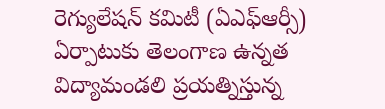రెగ్యులేషన్ కమిటీ (ఏఎఫ్‌ఆర్సీ) ఏర్పాటుకు తెలంగాణ ఉన్నత విద్యామండలి ప్రయత్నిస్తున్న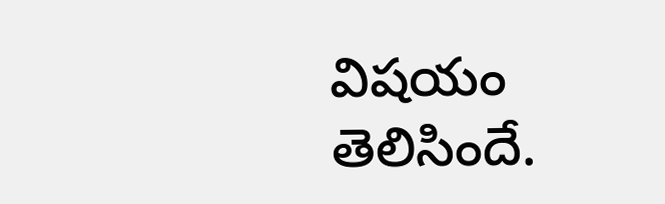విషయం తెలిసిందే.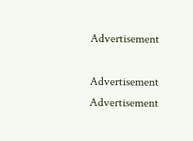Advertisement

Advertisement
Advertisement